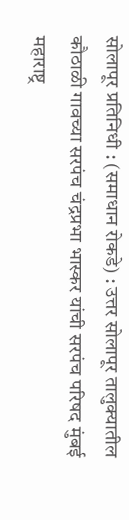सोलापूर प्रतिनिधी : (समाधान रोकडे) : उत्तर सोलापूर तालुक्यातील कौठाळी गावच्या सरपंच चंद्रप्रभा भास्कर यांची सरपंच परिषद मुंबई महाराष्ट्र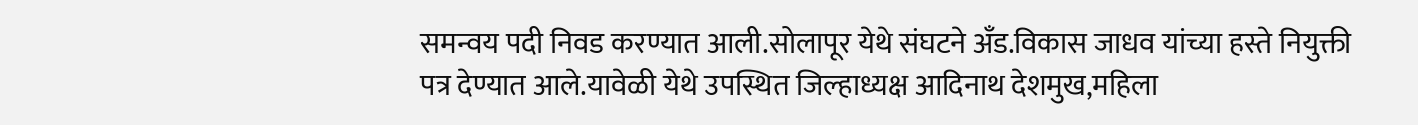समन्वय पदी निवड करण्यात आली.सोलापूर येथे संघटने अँड.विकास जाधव यांच्या हस्ते नियुक्ती पत्र देण्यात आले.यावेळी येथे उपस्थित जिल्हाध्यक्ष आदिनाथ देशमुख,महिला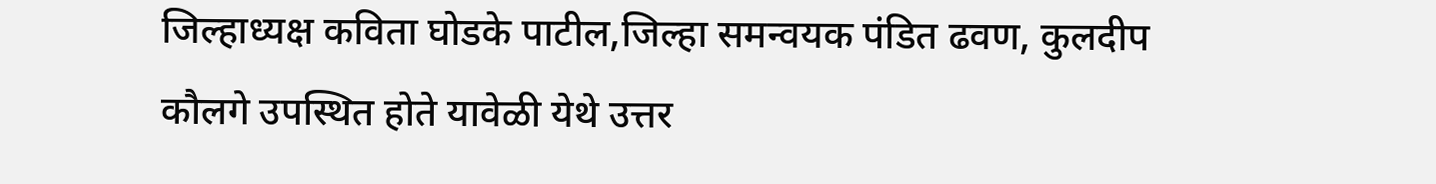जिल्हाध्यक्ष कविता घोडके पाटील,जिल्हा समन्वयक पंडित ढवण, कुलदीप कौलगे उपस्थित होते यावेळी येथे उत्तर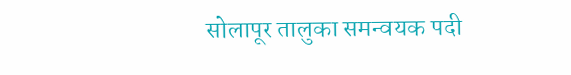सोलापूर तालुका समन्वयक पदी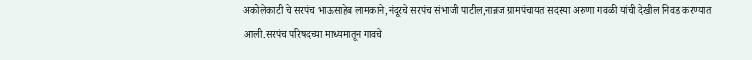अकोलेकाटी चे सरपंच भाऊसाहेब लामकाने,नंदूरचे सरपंच संभाजी पाटील,नान्नज ग्रामपंचायत सदस्या अरुणा गवळी यांची देखील निवड करण्यात आली.सरपंच परिषदच्या माध्यमातून गावचे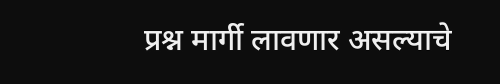प्रश्न मार्गी लावणार असल्याचे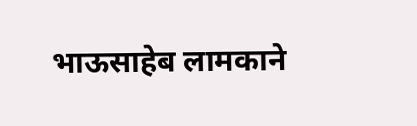भाऊसाहेब लामकाने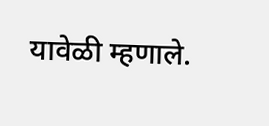यावेळी म्हणाले.